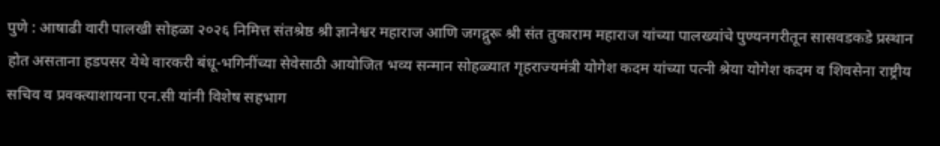पुणे : आषाढी वारी पालखी सोहळा २०२६ निमित्त संतश्रेष्ठ श्री ज्ञानेश्वर महाराज आणि जगद्गुरू श्री संत तुकाराम महाराज यांच्या पालख्यांचे पुण्यनगरीतून सासवडकडे प्रस्थान होत असताना हडपसर येथे वारकरी बंधू-भगिनींच्या सेवेसाठी आयोजित भव्य सन्मान सोहळ्यात गृहराज्यमंत्री योगेश कदम यांच्या पत्नी श्रेया योगेश कदम व शिवसेना राष्ट्रीय सचिव व प्रवक्त्याशायना एन.सी यांनी विशेष सहभाग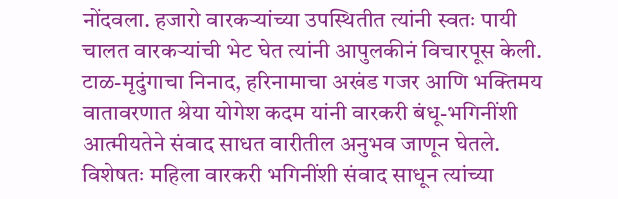नोंदवला. हजारो वारकऱ्यांच्या उपस्थितीत त्यांनी स्वतः पायी चालत वारकऱ्यांची भेट घेत त्यांनी आपुलकीनं विचारपूस केली.
टाळ-मृदुंगाचा निनाद, हरिनामाचा अखंड गजर आणि भक्तिमय वातावरणात श्रेया योगेश कदम यांनी वारकरी बंधू-भगिनींशी आत्मीयतेने संवाद साधत वारीतील अनुभव जाणून घेतले. विशेषतः महिला वारकरी भगिनींशी संवाद साधून त्यांच्या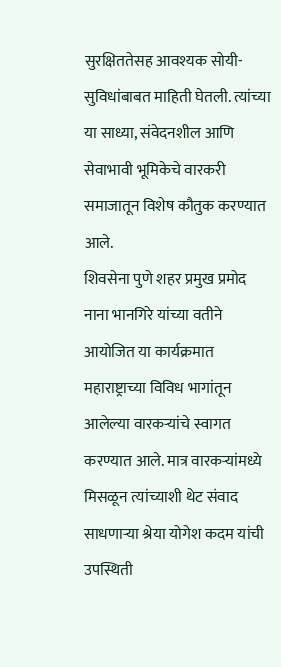सुरक्षिततेसह आवश्यक सोयी-सुविधांबाबत माहिती घेतली. त्यांच्या या साध्या, संवेदनशील आणि सेवाभावी भूमिकेचे वारकरी समाजातून विशेष कौतुक करण्यात आले.
शिवसेना पुणे शहर प्रमुख प्रमोद नाना भानगिरे यांच्या वतीने आयोजित या कार्यक्रमात महाराष्ट्राच्या विविध भागांतून आलेल्या वारकऱ्यांचे स्वागत करण्यात आले. मात्र वारकऱ्यांमध्ये मिसळून त्यांच्याशी थेट संवाद साधणाऱ्या श्रेया योगेश कदम यांची उपस्थिती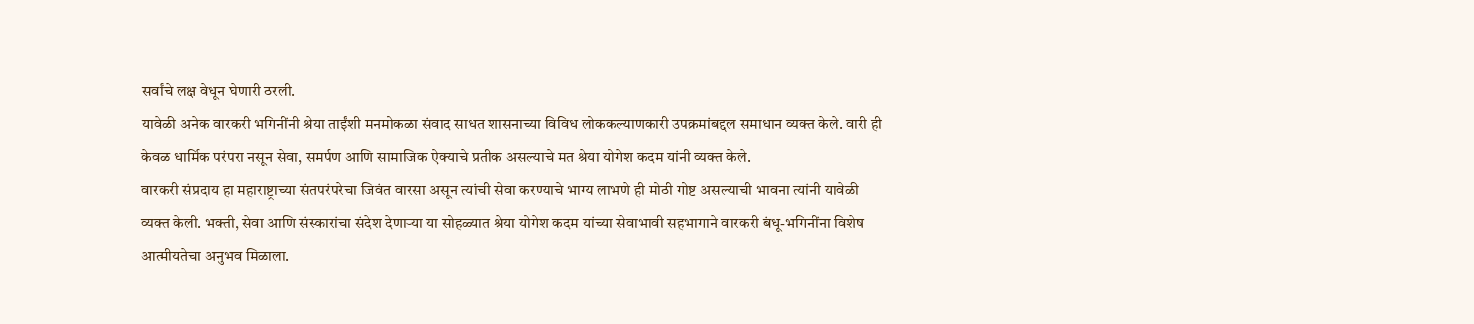सर्वांचे लक्ष वेधून घेणारी ठरली.
यावेळी अनेक वारकरी भगिनींनी श्रेया ताईंशी मनमोकळा संवाद साधत शासनाच्या विविध लोककल्याणकारी उपक्रमांबद्दल समाधान व्यक्त केले. वारी ही केवळ धार्मिक परंपरा नसून सेवा, समर्पण आणि सामाजिक ऐक्याचे प्रतीक असल्याचे मत श्रेया योगेश कदम यांनी व्यक्त केले.
वारकरी संप्रदाय हा महाराष्ट्राच्या संतपरंपरेचा जिवंत वारसा असून त्यांची सेवा करण्याचे भाग्य लाभणे ही मोठी गोष्ट असल्याची भावना त्यांनी यावेळी व्यक्त केली. भक्ती, सेवा आणि संस्कारांचा संदेश देणाऱ्या या सोहळ्यात श्रेया योगेश कदम यांच्या सेवाभावी सहभागाने वारकरी बंधू-भगिनींना विशेष आत्मीयतेचा अनुभव मिळाला.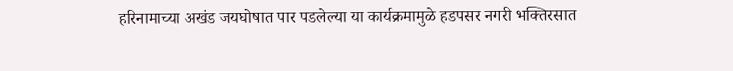हरिनामाच्या अखंड जयघोषात पार पडलेल्या या कार्यक्रमामुळे हडपसर नगरी भक्तिरसात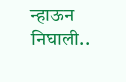न्हाऊन निघाली..